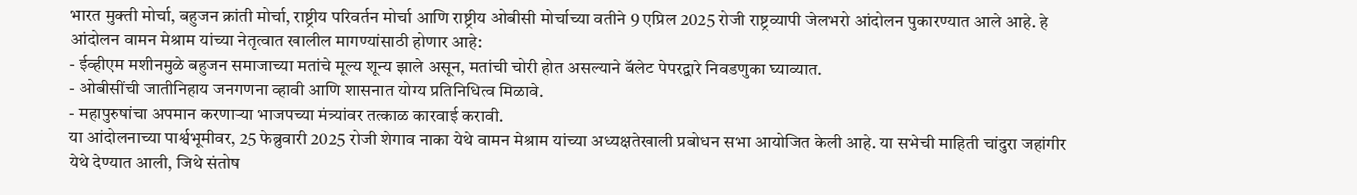भारत मुक्ती मोर्चा, बहुजन क्रांती मोर्चा, राष्ट्रीय परिवर्तन मोर्चा आणि राष्ट्रीय ओबीसी मोर्चाच्या वतीने 9 एप्रिल 2025 रोजी राष्ट्रव्यापी जेलभरो आंदोलन पुकारण्यात आले आहे. हे आंदोलन वामन मेश्राम यांच्या नेतृत्वात खालील मागण्यांसाठी होणार आहे:
- ईव्हीएम मशीनमुळे बहुजन समाजाच्या मतांचे मूल्य शून्य झाले असून, मतांची चोरी होत असल्याने बॅलेट पेपरद्वारे निवडणुका घ्याव्यात.
- ओबीसींची जातीनिहाय जनगणना व्हावी आणि शासनात योग्य प्रतिनिधित्व मिळावे.
- महापुरुषांचा अपमान करणाऱ्या भाजपच्या मंत्र्यांवर तत्काळ कारवाई करावी.
या आंदोलनाच्या पार्श्वभूमीवर, 25 फेब्रुवारी 2025 रोजी शेगाव नाका येथे वामन मेश्राम यांच्या अध्यक्षतेखाली प्रबोधन सभा आयोजित केली आहे. या सभेची माहिती चांदुरा जहांगीर येथे देण्यात आली, जिथे संतोष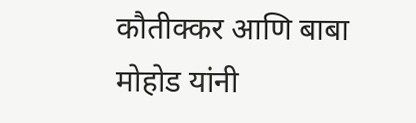कौतीक्कर आणि बाबा मोहोड यांनी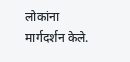लोकांना मार्गदर्शन केले.